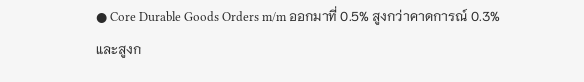● Core Durable Goods Orders m/m ออกมาที่ 0.5% สูงกว่าคาดการณ์ 0.3% และสูงก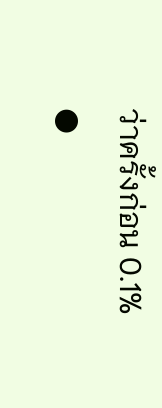ว่าครั้งก่อน 0.1%
●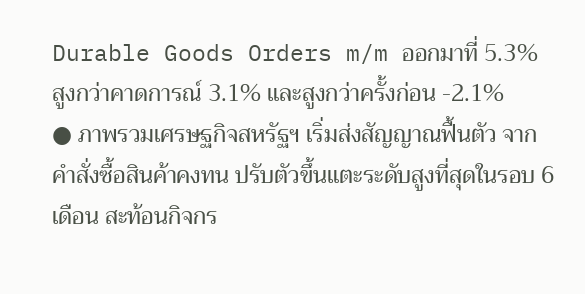Durable Goods Orders m/m ออกมาที่ 5.3% สูงกว่าคาดการณ์ 3.1% และสูงกว่าครั้งก่อน -2.1%
● ภาพรวมเศรษฐกิจสหรัฐฯ เริ่มส่งสัญญาณฟื้นตัว จากคำสั่งซื้อสินค้าคงทน ปรับตัวขึ้นแตะระดับสูงที่สุดในรอบ 6 เดือน สะท้อนกิจกร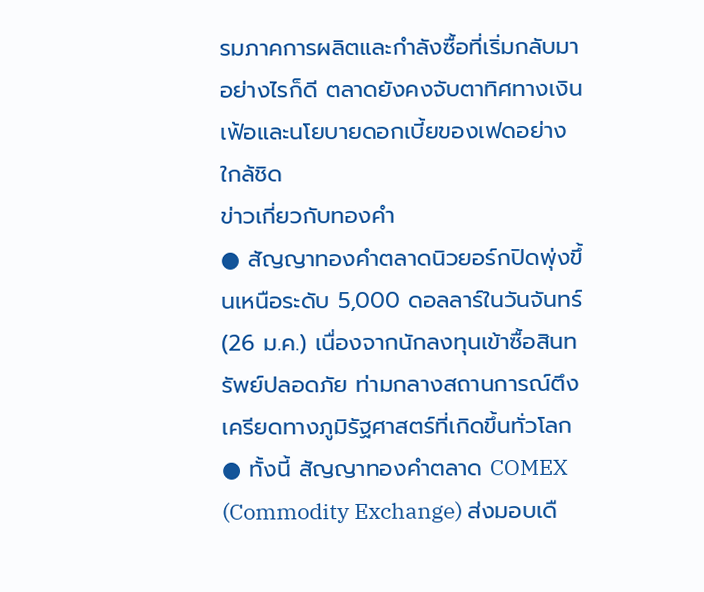รมภาคการผลิตและกำลังซื้อที่เริ่มกลับมา อย่างไรก็ดี ตลาดยังคงจับตาทิศทางเงินเฟ้อและนโยบายดอกเบี้ยของเฟดอย่างใกล้ชิด
ข่าวเกี่ยวกับทองคำ
● สัญญาทองคำตลาดนิวยอร์กปิดพุ่งขึ้นเหนือระดับ 5,000 ดอลลาร์ในวันจันทร์ (26 ม.ค.) เนื่องจากนักลงทุนเข้าซื้อสินทรัพย์ปลอดภัย ท่ามกลางสถานการณ์ตึงเครียดทางภูมิรัฐศาสตร์ที่เกิดขึ้นทั่วโลก
● ทั้งนี้ สัญญาทองคำตลาด COMEX (Commodity Exchange) ส่งมอบเดื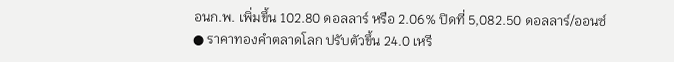อนก.พ. เพิ่มขึ้น 102.80 ดอลลาร์ หรือ 2.06% ปิดที่ 5,082.50 ดอลลาร์/ออนซ์
● ราคาทองคำตลาดโลก ปรับตัวขึ้น 24.0 เหรี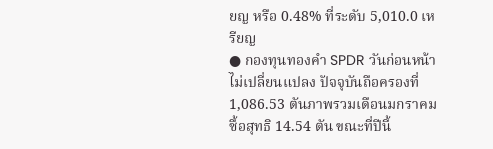ยญ หรือ 0.48% ที่ระดับ 5,010.0 เหรียญ
● กองทุนทองคำ SPDR วันก่อนหน้าไม่เปลี่ยนแปลง ปัจจุบันถือครองที่ 1,086.53 ตันภาพรวมเดือนมกราคม ซื้อสุทธิ 14.54 ตัน ขณะที่ปีนี้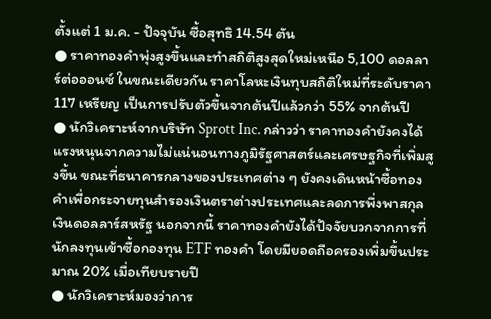ตั้งแต่ 1 ม.ค. - ปัจจุบัน ซื้อสุทธิ 14.54 ตัน
● ราคาทองคำพุ่งสูงขึ้นและทำสถิติสูงสุดใหม่เหนือ 5,100 ดอลลาร์ต่อออนซ์ ในขณะเดียวกัน ราคาโลหะเงินทุบสถิติใหม่ที่ระดับราคา 117 เหรียญ เป็นการปรับตัวขึ้นจากต้นปีแล้วกว่า 55% จากต้นปี
● นักวิเคราะห์จากบริษัท Sprott Inc. กล่าวว่า ราคาทองคำยังคงได้แรงหนุนจากความไม่แน่นอนทางภูมิรัฐศาสตร์และเศรษฐกิจที่เพิ่มสูงขึ้น ขณะที่ธนาคารกลางของประเทศต่าง ๆ ยังคงเดินหน้าซื้อทองคำเพื่อกระจายทุนสำรองเงินตราต่างประเทศและลดการพึ่งพาสกุลเงินดอลลาร์สหรัฐ นอกจากนี้ ราคาทองคำยังได้ปัจจัยบวกจากการที่นักลงทุนเข้าซื้อกองทุน ETF ทองคำ โดยมียอดถือครองเพิ่มขึ้นประมาณ 20% เมื่อเทียบรายปี
● นักวิเคราะห์มองว่าการ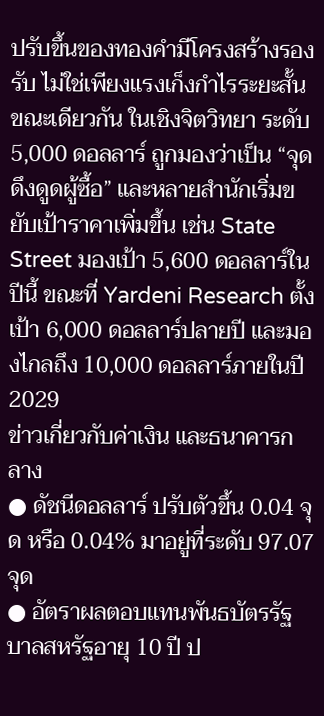ปรับขึ้นของทองคำมีโครงสร้างรองรับ ไม่ใช่เพียงแรงเก็งกำไรระยะสั้น ขณะเดียวกัน ในเชิงจิตวิทยา ระดับ 5,000 ดอลลาร์ ถูกมองว่าเป็น “จุดดึงดูดผู้ซื้อ” และหลายสำนักเริ่มขยับเป้าราคาเพิ่มขึ้น เช่น State Street มองเป้า 5,600 ดอลลาร์ในปีนี้ ขณะที่ Yardeni Research ตั้งเป้า 6,000 ดอลลาร์ปลายปี และมองไกลถึง 10,000 ดอลลาร์ภายในปี 2029
ข่าวเกี่ยวกับค่าเงิน และธนาคารกลาง
● ดัชนีดอลลาร์ ปรับตัวขึ้น 0.04 จุด หรือ 0.04% มาอยู่ที่ระดับ 97.07 จุด
● อัตราผลตอบแทนพันธบัตรรัฐบาลสหรัฐอายุ 10 ปี ป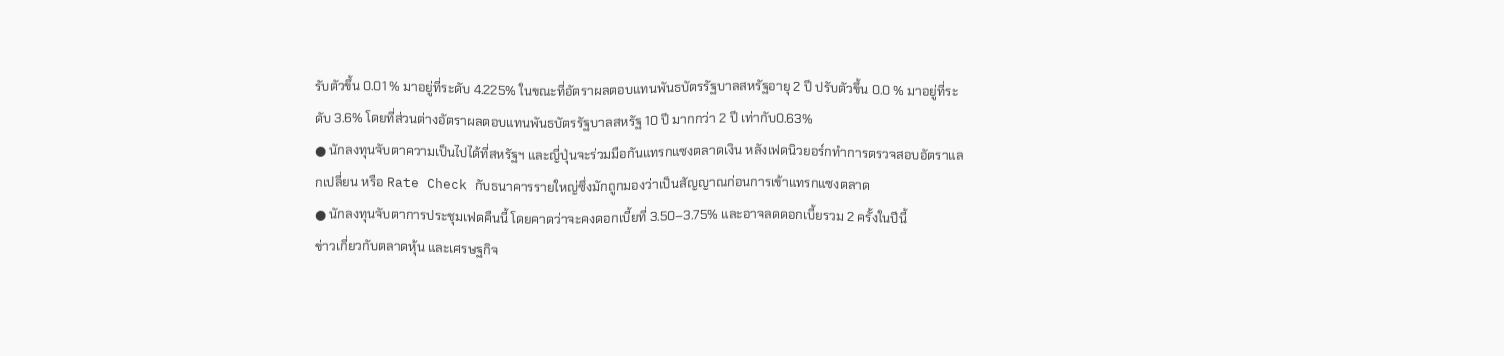รับตัวขึ้น 0.01 % มาอยู่ที่ระดับ 4.225% ในขณะที่อัตราผลตอบแทนพันธบัตรรัฐบาลสหรัฐอายุ 2 ปี ปรับตัวขึ้น 0.0 % มาอยู่ที่ระดับ 3.6% โดยที่ส่วนต่างอัตราผลตอบแทนพันธบัตรรัฐบาลสหรัฐ 10 ปี มากกว่า 2 ปี เท่ากับ0.63%
● นักลงทุนจับตาความเป็นไปได้ที่สหรัฐฯ และญี่ปุ่นจะร่วมมือกันแทรกแซงตลาดเงิน หลังเฟดนิวยอร์กทำการตรวจสอบอัตราแลกเปลี่ยน หรือ Rate Check กับธนาคารรายใหญ่ซึ่งมักถูกมองว่าเป็นสัญญาณก่อนการเข้าแทรกแซงตลาด
● นักลงทุนจับตาการประชุมเฟดคืนนี้ โดยคาดว่าจะคงดอกเบี้ยที่ 3.50–3.75% และอาจลดดอกเบี้ยรวม 2 ครั้งในปีนี้
ข่าวเกี่ยวกับตลาดหุ้น และเศรษฐกิจ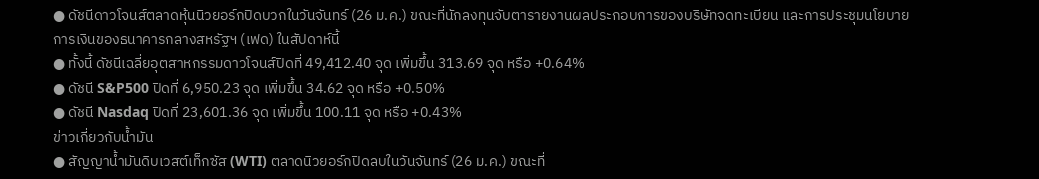● ดัชนีดาวโจนส์ตลาดหุ้นนิวยอร์กปิดบวกในวันจันทร์ (26 ม.ค.) ขณะที่นักลงทุนจับตารายงานผลประกอบการของบริษัทจดทะเบียน และการประชุมนโยบายการเงินของธนาคารกลางสหรัฐฯ (เฟด) ในสัปดาห์นี้
● ทั้งนี้ ดัชนีเฉลี่ยอุตสาหกรรมดาวโจนส์ปิดที่ 49,412.40 จุด เพิ่มขึ้น 313.69 จุด หรือ +0.64%
● ดัชนี S&P500 ปิดที่ 6,950.23 จุด เพิ่มขึ้น 34.62 จุด หรือ +0.50%
● ดัชนี Nasdaq ปิดที่ 23,601.36 จุด เพิ่มขึ้น 100.11 จุด หรือ +0.43%
ข่าวเกี่ยวกับน้ำมัน
● สัญญาน้ำมันดิบเวสต์เท็กซัส (WTI) ตลาดนิวยอร์กปิดลบในวันจันทร์ (26 ม.ค.) ขณะที่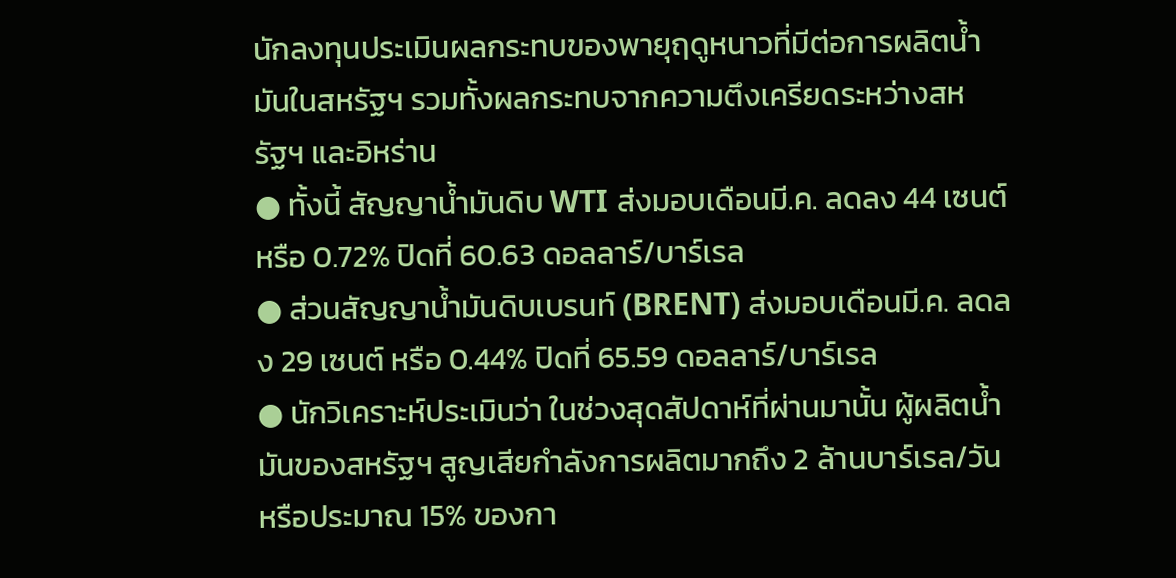นักลงทุนประเมินผลกระทบของพายุฤดูหนาวที่มีต่อการผลิตน้ำมันในสหรัฐฯ รวมทั้งผลกระทบจากความตึงเครียดระหว่างสหรัฐฯ และอิหร่าน
● ทั้งนี้ สัญญาน้ำมันดิบ WTI ส่งมอบเดือนมี.ค. ลดลง 44 เซนต์ หรือ 0.72% ปิดที่ 60.63 ดอลลาร์/บาร์เรล
● ส่วนสัญญาน้ำมันดิบเบรนท์ (BRENT) ส่งมอบเดือนมี.ค. ลดลง 29 เซนต์ หรือ 0.44% ปิดที่ 65.59 ดอลลาร์/บาร์เรล
● นักวิเคราะห์ประเมินว่า ในช่วงสุดสัปดาห์ที่ผ่านมานั้น ผู้ผลิตน้ำมันของสหรัฐฯ สูญเสียกำลังการผลิตมากถึง 2 ล้านบาร์เรล/วัน หรือประมาณ 15% ของกา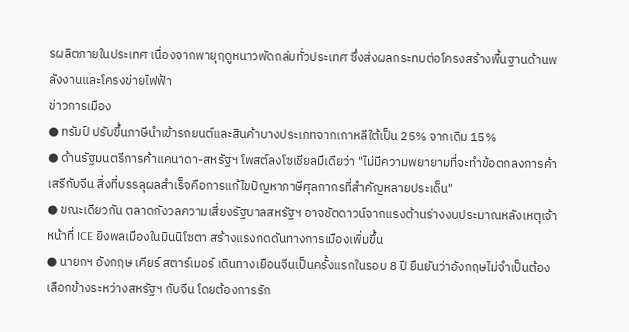รผลิตภายในประเทศ เนื่องจากพายุฤดูหนาวพัดถล่มทั่วประเทศ ซึ่งส่งผลกระทบต่อโครงสร้างพื้นฐานด้านพลังงานและโครงข่ายไฟฟ้า
ข่าวการเมือง
● ทรัมป์ ปรับขึ้นภาษีนำเข้ารถยนต์และสินค้าบางประเภทจากเกาหลีใต้เป็น 25% จากเดิม 15%
● ด้านรัฐมนตรีการค้าแคนาดา-สหรัฐฯ โพสต์ลงโซเชียลมีเดียว่า "ไม่มีความพยายามที่จะทำข้อตกลงการค้าเสรีกับจีน สิ่งที่บรรลุผลสำเร็จคือการแก้ไขปัญหาภาษีศุลกากรที่สำคัญหลายประเด็น"
● ขณะเดียวกัน ตลาดกังวลความเสี่ยงรัฐบาลสหรัฐฯ อาจชัตดาวน์จากแรงต้านร่างงบประมาณหลังเหตุเจ้าหน้าที่ ICE ยิงพลเมืองในมินนิโซตา สร้างแรงกดดันทางการเมืองเพิ่มขึ้น
● นายกฯ อังกฤษ เคียร์ สตาร์เมอร์ เดินทางเยือนจีนเป็นครั้งแรกในรอบ 8 ปี ยืนยันว่าอังกฤษไม่จำเป็นต้องเลือกข้างระหว่างสหรัฐฯ กับจีน โดยต้องการรัก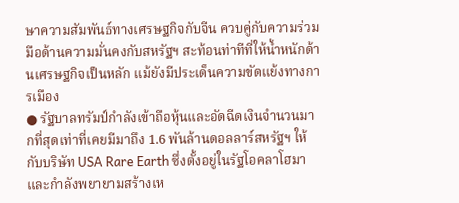ษาความสัมพันธ์ทางเศรษฐกิจกับจีน ควบคู่กับความร่วมมือด้านความมั่นคงกับสหรัฐฯ สะท้อนท่าทีที่ให้น้ำหนักด้านเศรษฐกิจเป็นหลัก แม้ยังมีประเด็นความขัดแย้งทางการเมือง
● รัฐบาลทรัมป์กำลังเข้าถือหุ้นและอัดฉีดเงินจำนวนมากที่สุดเท่าที่เคยมีมาถึง 1.6 พันล้านดอลลาร์สหรัฐฯ ให้กับบริษัท USA Rare Earth ซึ่งตั้งอยู่ในรัฐโอคลาโฮมา และกำลังพยายามสร้างเห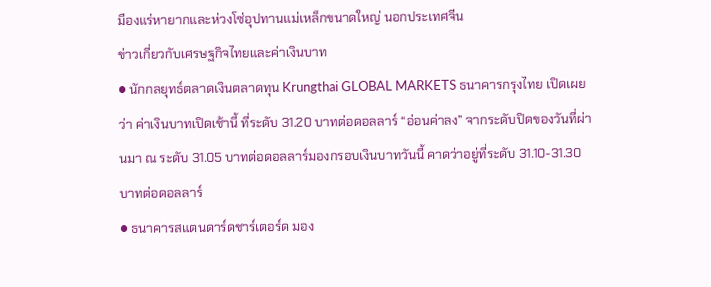มืองแร่หายากและห่วงโซ่อุปทานแม่เหล็กขนาดใหญ่ นอกประเทศจีน
ข่าวเกี่ยวกับเศรษฐกิจไทยและค่าเงินบาท
● นักกลยุทธ์ตลาดเงินตลาดทุน Krungthai GLOBAL MARKETS ธนาคารกรุงไทย เปิดเผยว่า ค่าเงินบาทเปิดเช้านี้ ที่ระดับ 31.20 บาทต่อดอลลาร์ “อ่อนค่าลง” จากระดับปิดของวันที่ผ่านมา ณ ระดับ 31.05 บาทต่อดอลลาร์มองกรอบเงินบาทวันนี้ คาดว่าอยู่ที่ระดับ 31.10-31.30 บาทต่อดอลลาร์
● ธนาคารสแตนดาร์ดชาร์เตอร์ด มอง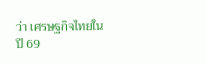ว่า เศรษฐกิจไทยในปี 69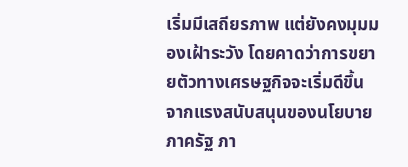เริ่มมีเสถียรภาพ แต่ยังคงมุมมองเฝ้าระวัง โดยคาดว่าการขยายตัวทางเศรษฐกิจจะเริ่มดีขึ้น จากแรงสนับสนุนของนโยบายภาครัฐ ภา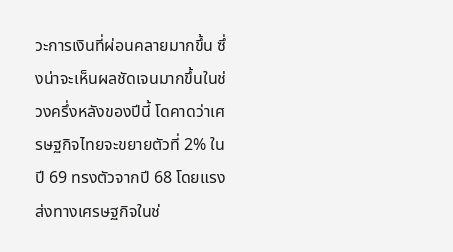วะการเงินที่ผ่อนคลายมากขึ้น ซึ่งน่าจะเห็นผลชัดเจนมากขึ้นในช่วงครึ่งหลังของปีนี้ โดคาดว่าเศรษฐกิจไทยจะขยายตัวที่ 2% ในปี 69 ทรงตัวจากปี 68 โดยแรงส่งทางเศรษฐกิจในช่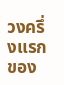วงครึ่งแรกของ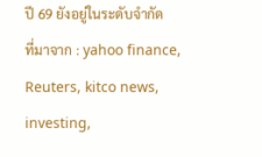ปี 69 ยังอยู่ในระดับจำกัด
ที่มาจาก : yahoo finance, Reuters, kitco news, investing,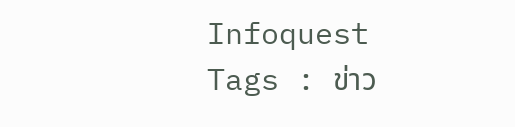Infoquest
Tags : ข่าว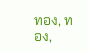ทอง, ทอง,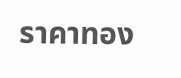ราคาทอง